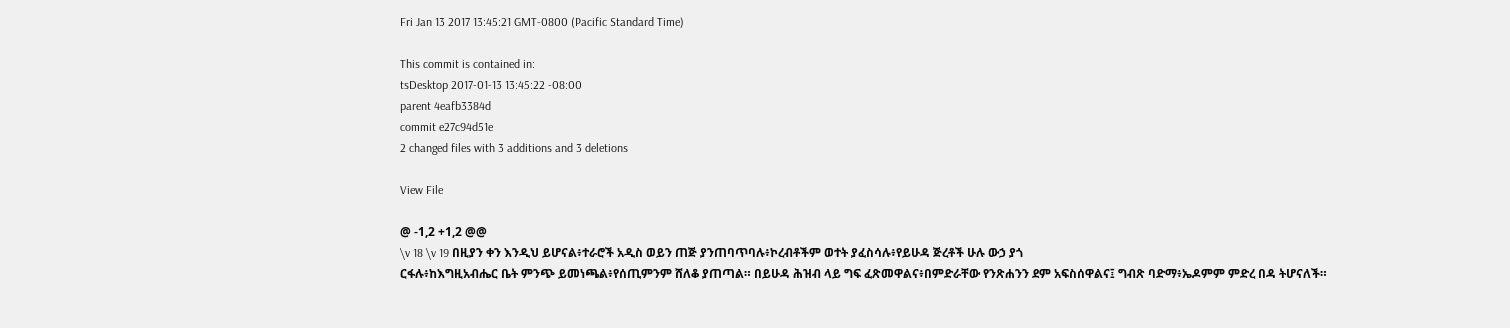Fri Jan 13 2017 13:45:21 GMT-0800 (Pacific Standard Time)

This commit is contained in:
tsDesktop 2017-01-13 13:45:22 -08:00
parent 4eafb3384d
commit e27c94d51e
2 changed files with 3 additions and 3 deletions

View File

@ -1,2 +1,2 @@
\v 18 \v 19 በዚያን ቀን እንዲህ ይሆናል፥ተራሮች አዲስ ወይን ጠጅ ያንጠባጥባሉ፥ኮረብቶችም ወተት ያፈስሳሉ፥የይሁዳ ጅረቶች ሁሉ ውኃ ያጎ
ርፋሉ፥ከእግዚአብሔር ቤት ምንጭ ይመነጫል፥የሰጢምንም ሸለቆ ያጠጣል። በይሁዳ ሕዝብ ላይ ግፍ ፈጽመዋልና፥በምድራቸው የንጽሐንን ደም አፍስሰዋልና፤ ግብጽ ባድማ፥ኤዶምም ምድረ በዳ ትሆናለች።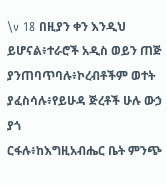\v 18 በዚያን ቀን እንዲህ ይሆናል፥ተራሮች አዲስ ወይን ጠጅ ያንጠባጥባሉ፥ኮረብቶችም ወተት ያፈስሳሉ፥የይሁዳ ጅረቶች ሁሉ ውኃ ያጎ
ርፋሉ፥ከእግዚአብሔር ቤት ምንጭ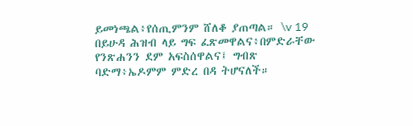ይመነጫል፥የሰጢምንም ሸለቆ ያጠጣል። \v 19 በይሁዳ ሕዝብ ላይ ግፍ ፈጽመዋልና፥በምድራቸው የንጽሐንን ደም አፍስሰዋልና፤ ግብጽ ባድማ፥ኤዶምም ምድረ በዳ ትሆናለች።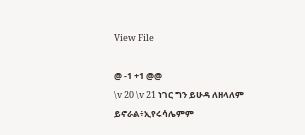View File

@ -1 +1 @@
\v 20 \v 21 ነገር ግን ይሁዳ ለዘላለም ይኖራል፥ኢየሩሳሌምም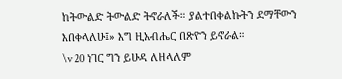ከትውልድ ትውልድ ትኖራለች። ያልተበቀልኩትን ደማቸውን እበቀላለሁ፤» እግ ዚአብሔር በጽዮን ይኖራል።
\v 20 ነገር ግን ይሁዳ ለዘላለም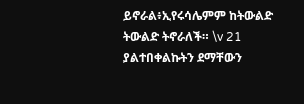ይኖራል፥ኢየሩሳሌምም ከትውልድ ትውልድ ትኖራለች። \v 21 ያልተበቀልኩትን ደማቸውን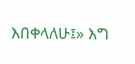እበቀላለሁ፤» እግ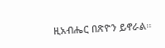ዚአብሔር በጽዮን ይኖራል።